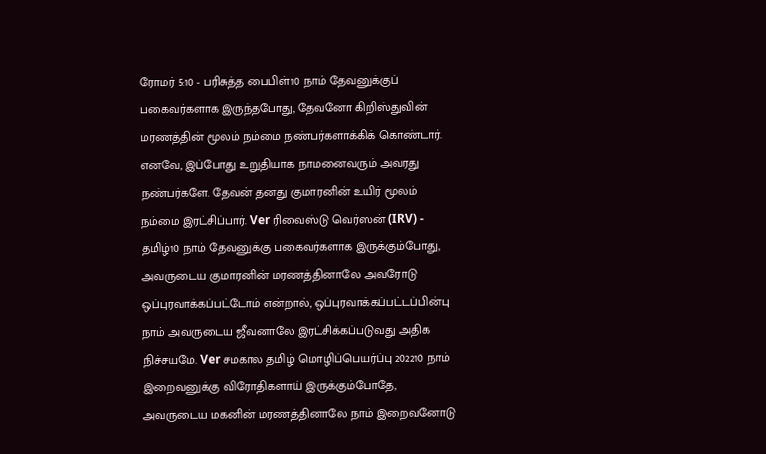ரோமர் 5:10 - பரிசுத்த பைபிள்10 நாம் தேவனுக்குப் பகைவர்களாக இருந்தபோது, தேவனோ கிறிஸ்துவின் மரணத்தின் மூலம் நம்மை நண்பர்களாக்கிக் கொண்டார். எனவே, இப்போது உறுதியாக நாமனைவரும் அவரது நண்பர்களே. தேவன் தனது குமாரனின் உயிர் மூலம் நம்மை இரட்சிப்பார். Ver ரிவைஸ்டு வெர்ஸன் (IRV) - தமிழ்10 நாம் தேவனுக்கு பகைவர்களாக இருக்கும்போது, அவருடைய குமாரனின் மரணத்தினாலே அவரோடு ஒப்புரவாக்கப்பட்டோம் என்றால், ஒப்புரவாக்கப்பட்டப்பின்பு நாம் அவருடைய ஜீவனாலே இரட்சிக்கப்படுவது அதிக நிச்சயமே. Ver சமகால தமிழ் மொழிப்பெயர்ப்பு 202210 நாம் இறைவனுக்கு விரோதிகளாய் இருக்கும்போதே, அவருடைய மகனின் மரணத்தினாலே நாம் இறைவனோடு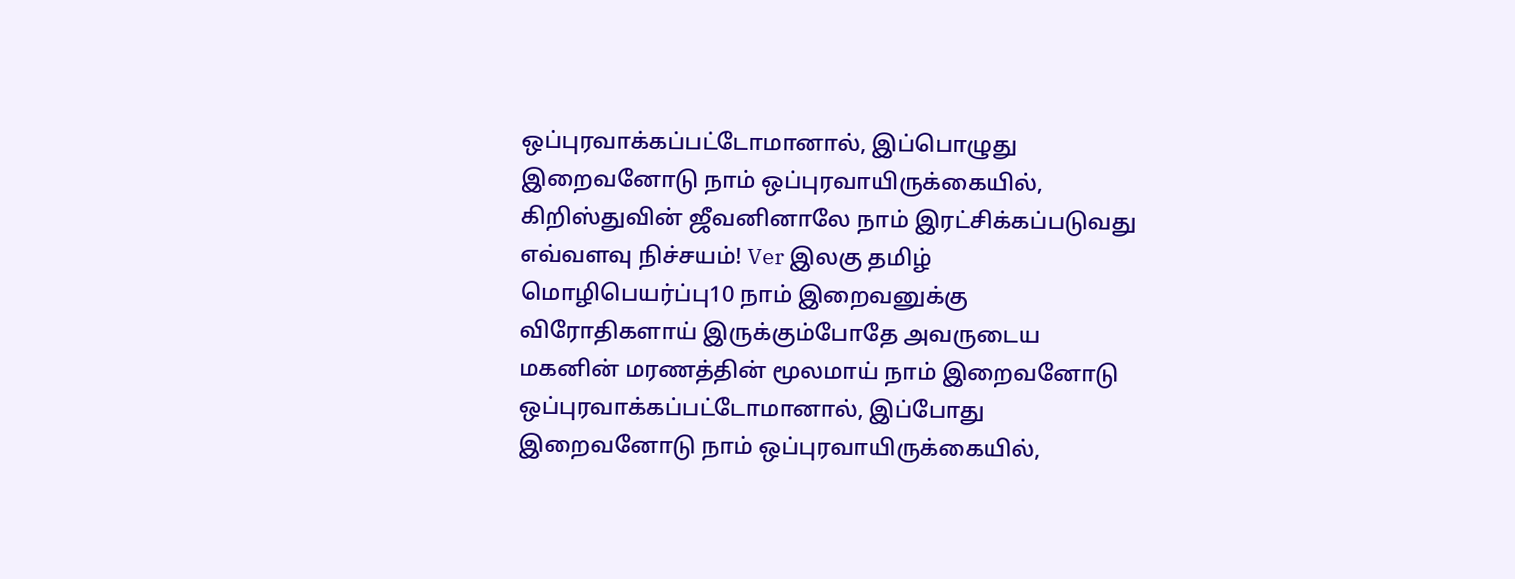ஒப்புரவாக்கப்பட்டோமானால், இப்பொழுது இறைவனோடு நாம் ஒப்புரவாயிருக்கையில், கிறிஸ்துவின் ஜீவனினாலே நாம் இரட்சிக்கப்படுவது எவ்வளவு நிச்சயம்! Ver இலகு தமிழ் மொழிபெயர்ப்பு10 நாம் இறைவனுக்கு விரோதிகளாய் இருக்கும்போதே அவருடைய மகனின் மரணத்தின் மூலமாய் நாம் இறைவனோடு ஒப்புரவாக்கப்பட்டோமானால், இப்போது இறைவனோடு நாம் ஒப்புரவாயிருக்கையில்,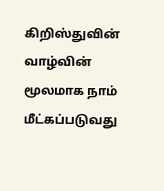கிறிஸ்துவின் வாழ்வின் மூலமாக நாம் மீட்கப்படுவது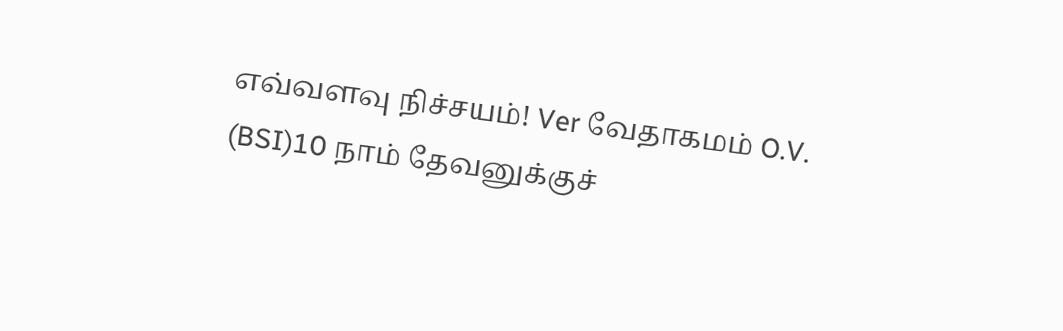எவ்வளவு நிச்சயம்! Ver வேதாகமம் O.V. (BSI)10 நாம் தேவனுக்குச்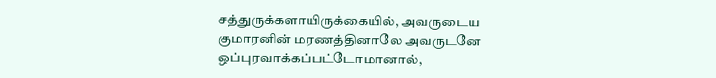சத்துருக்களாயிருக்கையில், அவருடைய குமாரனின் மரணத்தினாலே அவருடனே ஒப்புரவாக்கப்பட்டோமானால்,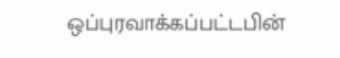ஒப்புரவாக்கப்பட்டபின்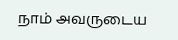நாம் அவருடைய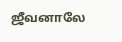ஜீவனாலே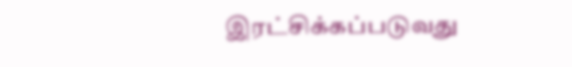இரட்சிக்கப்படுவது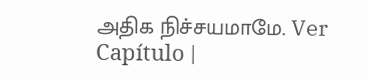அதிக நிச்சயமாமே. Ver Capítulo |